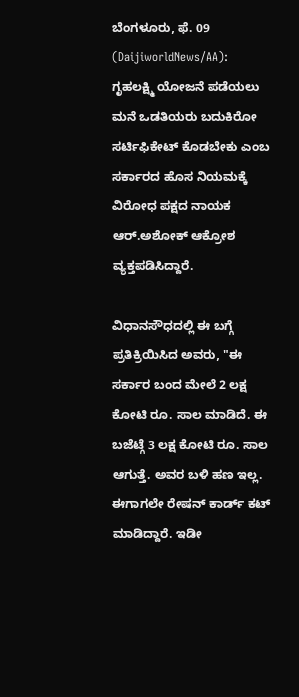ಬೆಂಗಳೂರು, ಫೆ. 09 (DaijiworldNews/AA): ಗೃಹಲಕ್ಷ್ಮಿ ಯೋಜನೆ ಪಡೆಯಲು ಮನೆ ಒಡತಿಯರು ಬದುಕಿರೋ ಸರ್ಟಿಫಿಕೇಟ್ ಕೊಡಬೇಕು ಎಂಬ ಸರ್ಕಾರದ ಹೊಸ ನಿಯಮಕ್ಕೆ ವಿರೋಧ ಪಕ್ಷದ ನಾಯಕ ಆರ್.ಅಶೋಕ್ ಆಕ್ರೋಶ ವ್ಯಕ್ತಪಡಿಸಿದ್ದಾರೆ.

ವಿಧಾನಸೌಧದಲ್ಲಿ ಈ ಬಗ್ಗೆ ಪ್ರತಿಕ್ರಿಯಿಸಿದ ಅವರು, "ಈ ಸರ್ಕಾರ ಬಂದ ಮೇಲೆ 2 ಲಕ್ಷ ಕೋಟಿ ರೂ. ಸಾಲ ಮಾಡಿದೆ. ಈ ಬಜೆಟ್ಗೆ 3 ಲಕ್ಷ ಕೋಟಿ ರೂ. ಸಾಲ ಆಗುತ್ತೆ. ಅವರ ಬಳಿ ಹಣ ಇಲ್ಲ. ಈಗಾಗಲೇ ರೇಷನ್ ಕಾರ್ಡ್ ಕಟ್ ಮಾಡಿದ್ದಾರೆ. ಇಡೀ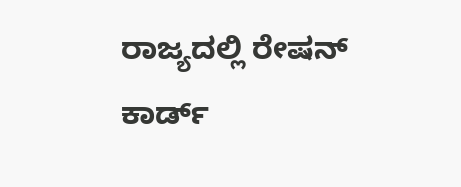ರಾಜ್ಯದಲ್ಲಿ ರೇಷನ್ ಕಾರ್ಡ್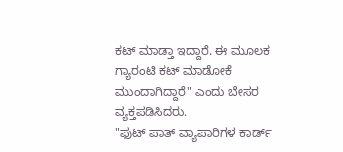ಕಟ್ ಮಾಡ್ತಾ ಇದ್ದಾರೆ. ಈ ಮೂಲಕ ಗ್ಯಾರಂಟಿ ಕಟ್ ಮಾಡೋಕೆ ಮುಂದಾಗಿದ್ದಾರೆ" ಎಂದು ಬೇಸರ ವ್ಯಕ್ತಪಡಿಸಿದರು.
"ಫುಟ್ ಪಾತ್ ವ್ಯಾಪಾರಿಗಳ ಕಾರ್ಡ್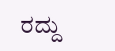ರದ್ದು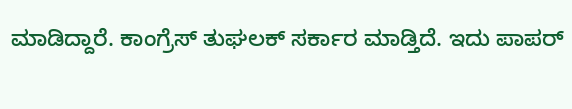ಮಾಡಿದ್ದಾರೆ. ಕಾಂಗ್ರೆಸ್ ತುಘಲಕ್ ಸರ್ಕಾರ ಮಾಡ್ತಿದೆ. ಇದು ಪಾಪರ್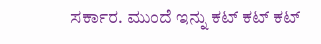ಸರ್ಕಾರ. ಮುಂದೆ ಇನ್ನು ಕಟ್ ಕಟ್ ಕಟ್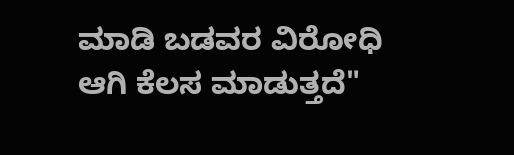ಮಾಡಿ ಬಡವರ ವಿರೋಧಿ ಆಗಿ ಕೆಲಸ ಮಾಡುತ್ತದೆ"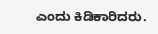ಎಂದು ಕಿಡಿಕಾರಿದರು.